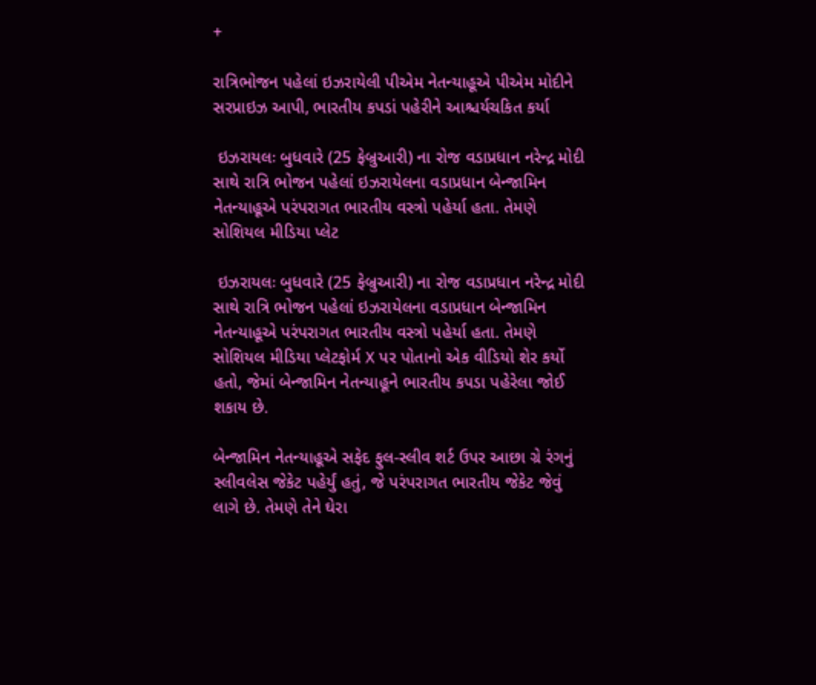+

રાત્રિભોજન પહેલાં ઇઝરાયેલી પીએમ નેતન્યાહૂએ પીએમ મોદીને સરપ્રાઇઝ આપી, ભારતીય કપડાં પહેરીને આશ્ચર્યચકિત કર્યા

 ઇઝરાયલઃ બુધવારે (25 ફેબ્રુઆરી) ના રોજ વડાપ્રધાન નરેન્દ્ર મોદી સાથે રાત્રિ ભોજન પહેલાં ઇઝરાયેલના વડાપ્રધાન બેન્જામિન નેતન્યાહૂએ પરંપરાગત ભારતીય વસ્ત્રો પહેર્યા હતા. તેમણે સોશિયલ મીડિયા પ્લેટ

 ઇઝરાયલઃ બુધવારે (25 ફેબ્રુઆરી) ના રોજ વડાપ્રધાન નરેન્દ્ર મોદી સાથે રાત્રિ ભોજન પહેલાં ઇઝરાયેલના વડાપ્રધાન બેન્જામિન નેતન્યાહૂએ પરંપરાગત ભારતીય વસ્ત્રો પહેર્યા હતા. તેમણે સોશિયલ મીડિયા પ્લેટફોર્મ X પર પોતાનો એક વીડિયો શેર કર્યો હતો, જેમાં બેન્જામિન નેતન્યાહૂને ભારતીય કપડા પહેરેલા જોઈ શકાય છે.

બેન્જામિન નેતન્યાહૂએ સફેદ ફુલ-સ્લીવ શર્ટ ઉપર આછા ગ્રે રંગનું સ્લીવલેસ જેકેટ પહેર્યું હતું, જે પરંપરાગત ભારતીય જેકેટ જેવું લાગે છે. તેમણે તેને ઘેરા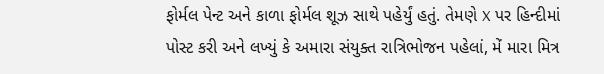ફોર્મલ પેન્ટ અને કાળા ફોર્મલ શૂઝ સાથે પહેર્યું હતું. તેમણે X પર હિન્દીમાં પોસ્ટ કરી અને લખ્યું કે અમારા સંયુક્ત રાત્રિભોજન પહેલાં, મેં મારા મિત્ર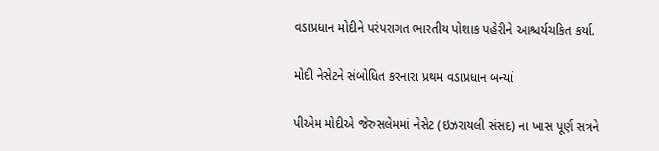વડાપ્રધાન મોદીને પરંપરાગત ભારતીય પોશાક પહેરીને આશ્ચર્યચકિત કર્યા.

મોદી નેસેટને સંબોધિત કરનારા પ્રથમ વડાપ્રધાન બન્યાં

પીએમ મોદીએ જેરુસલેમમાં નેસેટ (ઇઝરાયલી સંસદ) ના ખાસ પૂર્ણ સત્રને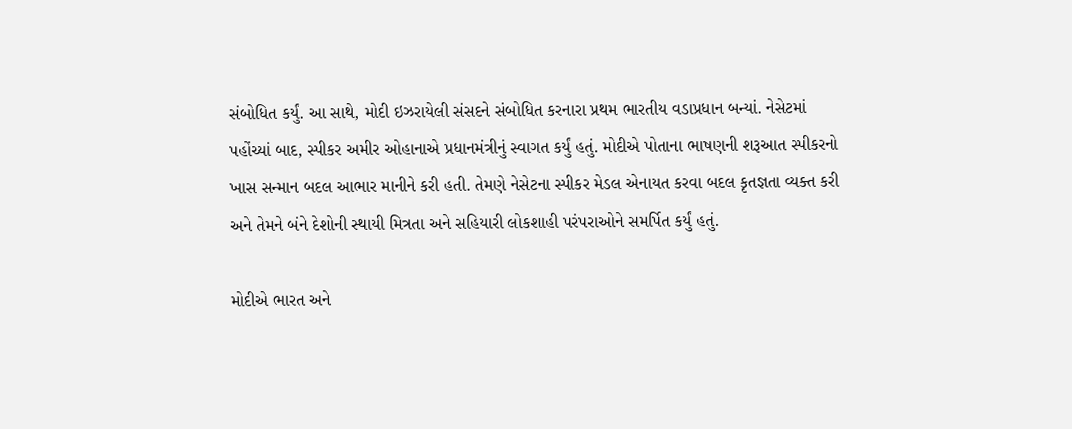સંબોધિત કર્યું. આ સાથે, મોદી ઇઝરાયેલી સંસદને સંબોધિત કરનારા પ્રથમ ભારતીય વડાપ્રધાન બન્યાં. નેસેટમાં પહોંચ્યાં બાદ, સ્પીકર અમીર ઓહાનાએ પ્રધાનમંત્રીનું સ્વાગત કર્યું હતું. મોદીએ પોતાના ભાષણની શરૂઆત સ્પીકરનો ખાસ સન્માન બદલ આભાર માનીને કરી હતી. તેમણે નેસેટના સ્પીકર મેડલ એનાયત કરવા બદલ કૃતજ્ઞતા વ્યક્ત કરી અને તેમને બંને દેશોની સ્થાયી મિત્રતા અને સહિયારી લોકશાહી પરંપરાઓને સમર્પિત કર્યું હતું.

મોદીએ ભારત અને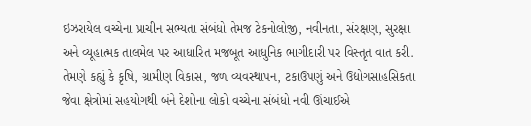ઇઝરાયેલ વચ્ચેના પ્રાચીન સભ્યતા સંબંધો તેમજ ટેકનોલોજી, નવીનતા, સંરક્ષણ, સુરક્ષા અને વ્યૂહાત્મક તાલમેલ પર આધારિત મજબૂત આધુનિક ભાગીદારી પર વિસ્તૃત વાત કરી. તેમણે કહ્યું કે કૃષિ, ગ્રામીણ વિકાસ, જળ વ્યવસ્થાપન, ટકાઉપણું અને ઉદ્યોગસાહસિકતા જેવા ક્ષેત્રોમાં સહયોગથી બંને દેશોના લોકો વચ્ચેના સંબંધો નવી ઊંચાઈએ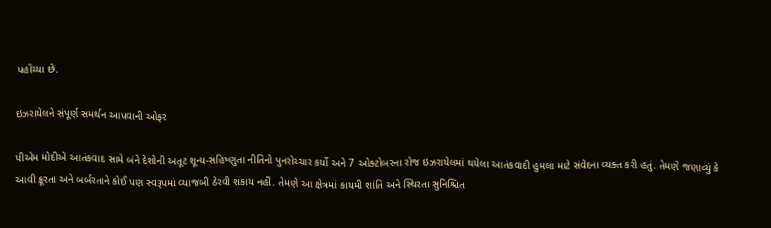પહોંચ્યા છે.

ઇઝરાયેલને સંપૂર્ણ સમર્થન આપવાની ઓફર

પીએમ મોદીએ આતંકવાદ સામે બંને દેશોની અતૂટ શૂન્ય-સહિષ્ણુતા નીતિનો પુનરોચ્ચાર કર્યો અને 7 ઓક્ટોબરના રોજ ઇઝરાયેલમાં થયેલા આતંકવાદી હુમલા માટે સંવેદના વ્યક્ત કરી હતું. તેમણે જણાવ્યું કે આવી ક્રૂરતા અને બર્બરતાને કોઈ પણ સ્વરૂપમાં વ્યાજબી ઠેરવી શકાય નહીં. તેમણે આ ક્ષેત્રમાં કાયમી શાંતિ અને સ્થિરતા સુનિશ્ચિત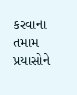કરવાના તમામ પ્રયાસોને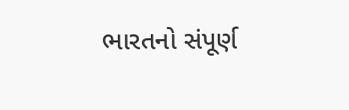ભારતનો સંપૂર્ણ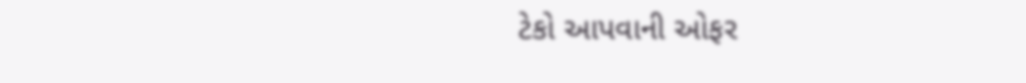ટેકો આપવાની ઓફર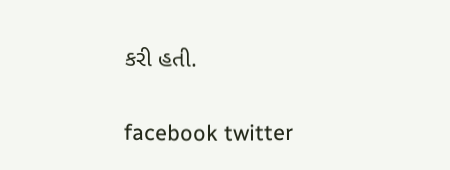કરી હતી.

facebook twitter